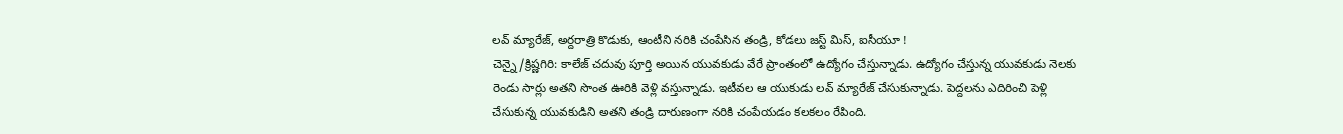లవ్ మ్యారేజ్, అర్దరాత్రి కొడుకు, ఆంటీని నరికి చంపేసిన తండ్రి, కోడలు జస్ట్ మిస్, ఐసీయూ !
చెన్నై/క్రిష్ణగిరి: కాలేజ్ చదువు పూర్తి అయిన యువకుడు వేరే ప్రాంతంలో ఉద్యోగం చేస్తున్నాడు. ఉద్యోగం చేస్తున్న యువకుడు నెలకు రెండు సార్లు అతని సొంత ఊరికి వెళ్లి వస్తున్నాడు. ఇటీవల ఆ యుకుడు లవ్ మ్యారేజ్ చేసుకున్నాడు. పెద్దలను ఎదిరించి పెళ్లి చేసుకున్న యువకుడిని అతని తండ్రి దారుణంగా నరికి చంపేయడం కలకలం రేపింది.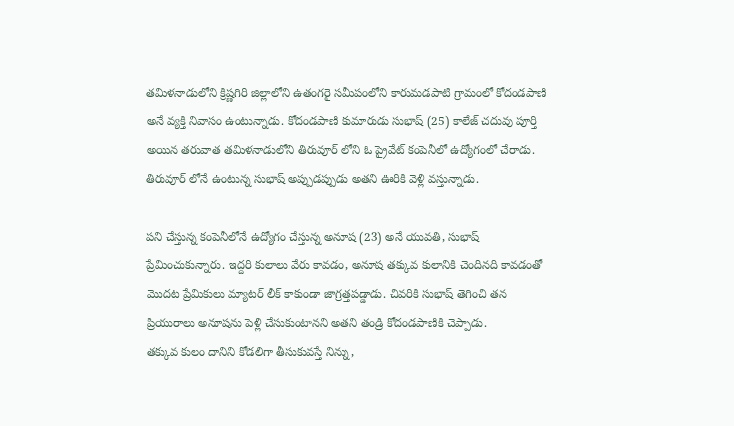తమిళనాడులోని క్రిష్ణగిరి జిల్లాలోని ఉతంగరై సమీపంలోని కారుమడపాటి గ్రామంలో కోదండపాణి అనే వ్యక్తి నివాసం ఉంటున్నాడు. కోదండపాణి కుమారుడు సుభాష్ (25) కాలేజ్ చదువు పూర్తి అయిన తరువాత తమిళనాడులోని తిరువూర్ లోని ఓ ప్రైవేట్ కంపెనీలో ఉద్యోగంలో చేరాడు. తిరువూర్ లోనే ఉంటున్న సుభాష్ అప్పుడప్పుడు అతని ఊరికి వెళ్లి వస్తున్నాడు.

పని చేస్తున్న కంపెనీలోనే ఉద్యోగం చేస్తున్న అనూష (23) అనే యువతి, సుభాష్ ప్రేమించుకున్నారు. ఇద్దరి కులాలు వేరు కావడం, అనూష తక్కువ కులానికి చెందినది కావడంతో మొదట ప్రేమికులు మ్యాటర్ లీక్ కాకుండా జాగ్రత్తపడ్డాడు. చివరికి సుభాష్ తెగించి తన ప్రియురాలు అనూషను పెళ్లి చేసుకుంటానని అతని తండ్రి కోదండపాణికి చెప్పాడు.
తక్కువ కులం దానిని కోడలిగా తీసుకువస్తే నిన్ను,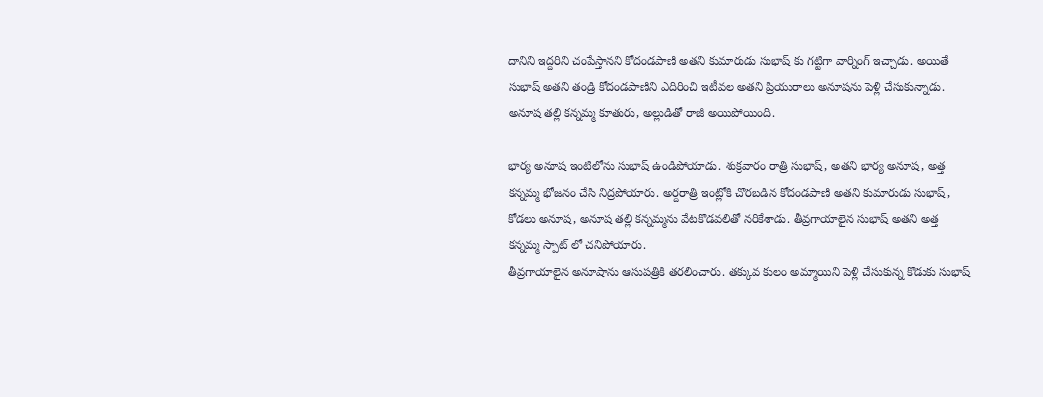దానిని ఇద్దరిని చంపేస్తానని కోదండపాణి అతని కుమారుడు సుభాష్ కు గట్టిగా వార్నింగ్ ఇచ్చాడు. అయితే సుభాష్ అతని తండ్రి కోదండపాణిని ఎదిరించి ఇటీవల అతని ప్రియురాలు అనూషను పెళ్లి చేసుకున్నాడు. అనూష తల్లి కన్నమ్మ కూతురు, అల్లుడితో రాజీ అయిపోయింది.

భార్య అనూష ఇంటిలోను సుభాష్ ఉండిపోయాడు. శుక్రవారం రాత్రి సుభాష్, అతని భార్య అనూష, అత్త కన్నమ్మ భోజనం చేసి నిద్రపోయారు. అర్దరాత్రి ఇంట్లోకి చొరబడిన కోదండపాణి అతని కుమారుడు సుభాష్, కోడలు అనూష, అనూష తల్లి కన్నమ్మను వేటకొడవలితో నరికేశాడు. తీవ్రగాయాలైన సుభాష్ అతని అత్త కన్నమ్మ స్పాట్ లో చనిపోయారు.
తీవ్రగాయాలైన అనూషాను ఆసుపత్రికి తరలించారు. తక్కువ కులం అమ్మాయిని పెళ్లి చేసుకున్న కొడుకు సుభాష్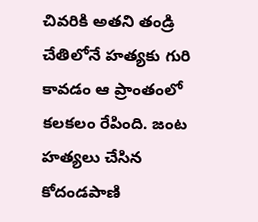చివరికి అతని తండ్రి చేతిలోనే హత్యకు గురి కావడం ఆ ప్రాంతంలో కలకలం రేపింది. జంట హత్యలు చేసిన కోదండపాణి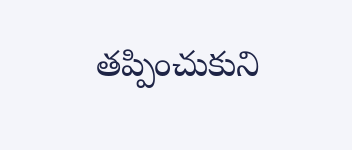తప్పించుకుని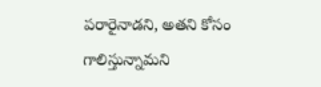పరారైనాడని, అతని కోసం గాలిస్తున్నామని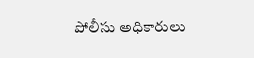పోలీసు అధికారులు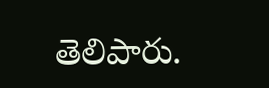తెలిపారు.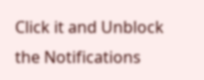Click it and Unblock the Notifications